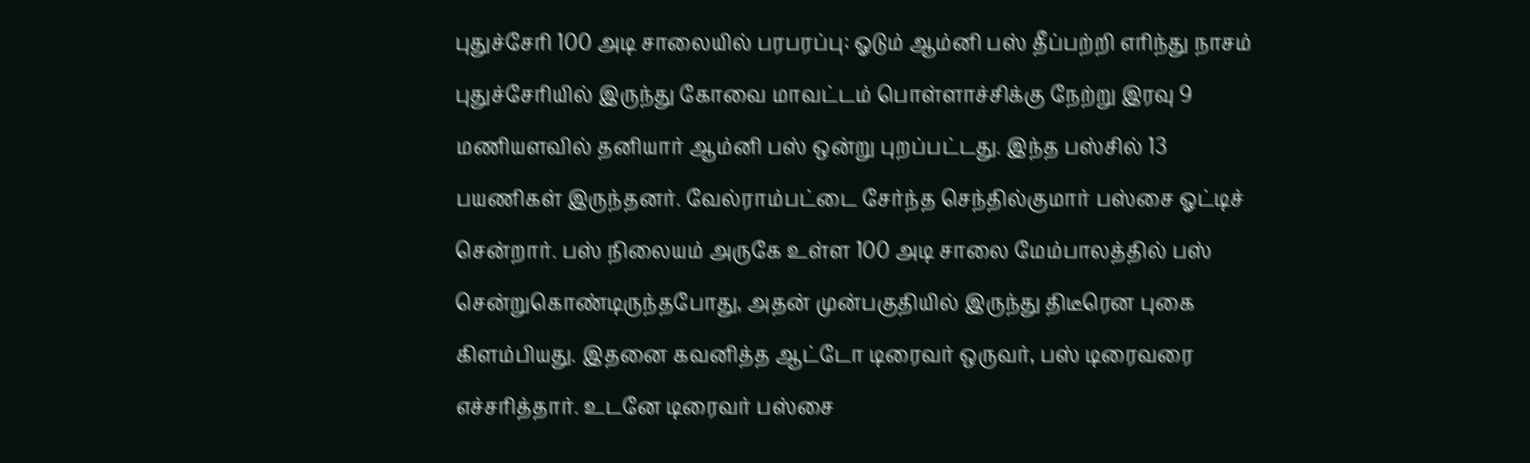புதுச்சேரி 100 அடி சாலையில் பரபரப்பு: ஓடும் ஆம்னி பஸ் தீப்பற்றி எரிந்து நாசம்
புதுச்சேரியில் இருந்து கோவை மாவட்டம் பொள்ளாச்சிக்கு நேற்று இரவு 9 மணியளவில் தனியார் ஆம்னி பஸ் ஒன்று புறப்பட்டது. இந்த பஸ்சில் 13 பயணிகள் இருந்தனர். வேல்ராம்பட்டை சேர்ந்த செந்தில்குமார் பஸ்சை ஓட்டிச் சென்றார். பஸ் நிலையம் அருகே உள்ள 100 அடி சாலை மேம்பாலத்தில் பஸ் சென்றுகொண்டிருந்தபோது, அதன் முன்பகுதியில் இருந்து திடீரென புகை கிளம்பியது. இதனை கவனித்த ஆட்டோ டிரைவர் ஒருவர், பஸ் டிரைவரை எச்சரித்தார். உடனே டிரைவர் பஸ்சை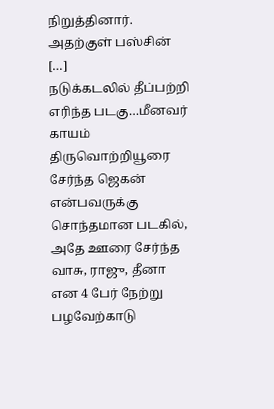நிறுத்தினார். அதற்குள் பஸ்சின் […]
நடுக்கடலில் தீப்பற்றி எரிந்த படகு…மீனவர் காயம்
திருவொற்றியூரை சேர்ந்த ஜெகன் என்பவருக்கு சொந்தமான படகில், அதே ஊரை சேர்ந்த வாசு, ராஜு, தீனா என 4 பேர் நேற்று பழவேற்காடு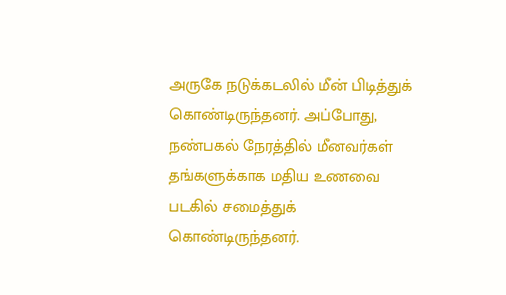அருகே நடுக்கடலில் மீன் பிடித்துக் கொண்டிருந்தனர். அப்போது, நண்பகல் நேரத்தில் மீனவர்கள் தங்களுக்காக மதிய உணவை படகில் சமைத்துக் கொண்டிருந்தனர்.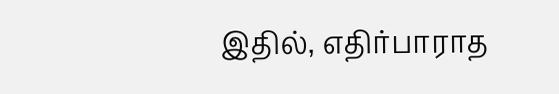இதில், எதிர்பாராத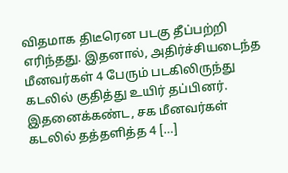விதமாக திடீரென படகு தீப்பற்றி எரிந்தது. இதனால், அதிர்ச்சியடைந்த மீனவர்கள் 4 பேரும் படகிலிருந்து கடலில் குதித்து உயிர் தப்பினர். இதனைக்கண்ட, சக மீனவர்கள் கடலில் தத்தளித்த 4 […]